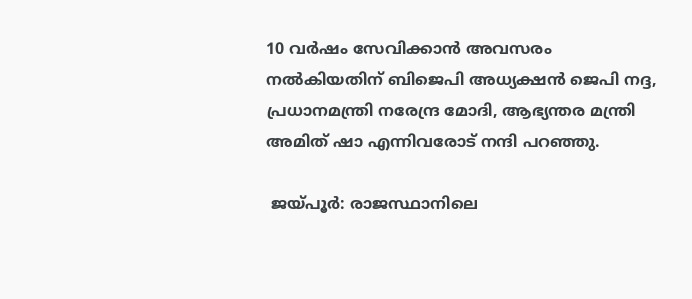10 വർഷം സേവിക്കാൻ അവസരം നൽകിയതിന് ബിജെപി അധ്യക്ഷൻ ജെപി നദ്ദ, പ്രധാനമന്ത്രി നരേന്ദ്ര മോദി, ആഭ്യന്തര മന്ത്രി അമിത് ഷാ എന്നിവരോട് നന്ദി പറഞ്ഞു.

 ജയ്പൂർ: രാജസ്ഥാനിലെ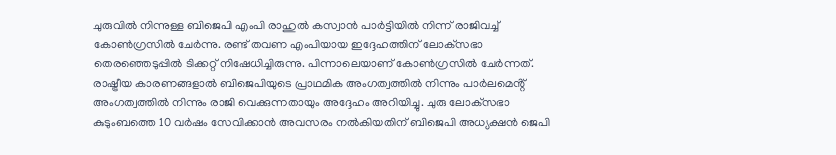ചുരുവിൽ നിന്നുള്ള ബിജെപി എംപി രാഹുൽ കസ്വാൻ പാർട്ടിയിൽ നിന്ന് രാജിവച്ച് കോൺഗ്രസിൽ ചേർന്നു. രണ്ട് തവണ എംപിയായ ഇദ്ദേഹത്തിന് ലോക്‌സഭാ തെരഞ്ഞെടുപ്പിൽ ടിക്കറ്റ് നിഷേധിച്ചിരുന്നു. പിന്നാലെയാണ് കോൺഗ്രസിൽ ചേർന്നത്. രാഷ്ട്രീയ കാരണങ്ങളാൽ ബിജെപിയുടെ പ്രാഥമിക അംഗത്വത്തിൽ നിന്നും പാർലമെൻ്റ് അംഗത്വത്തിൽ നിന്നും രാജി വെക്കുന്നതായും അദ്ദേഹം അറിയിച്ചു. ചുരു ലോക്‌സഭാ കുടുംബത്തെ 10 വർഷം സേവിക്കാൻ അവസരം നൽകിയതിന് ബിജെപി അധ്യക്ഷൻ ജെപി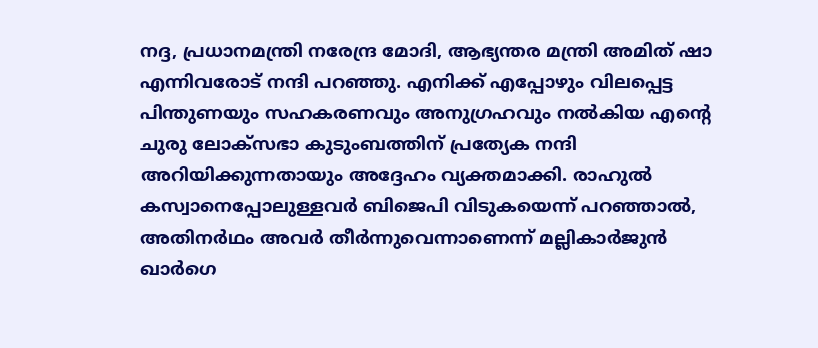നദ്ദ, പ്രധാനമന്ത്രി നരേന്ദ്ര മോദി, ആഭ്യന്തര മന്ത്രി അമിത് ഷാ എന്നിവരോട് നന്ദി പറഞ്ഞു. എനിക്ക് എപ്പോഴും വിലപ്പെട്ട പിന്തുണയും സഹകരണവും അനുഗ്രഹവും നൽകിയ എൻ്റെ ചുരു ലോക്‌സഭാ കുടുംബത്തിന് പ്രത്യേക നന്ദി അറിയിക്കുന്നതായും അദ്ദേഹം വ്യക്തമാക്കി. രാഹുൽ കസ്വാനെപ്പോലുള്ളവർ ബിജെപി വിടുകയെന്ന് പറ‍ഞ്ഞാൽ, അതിനർഥം അവർ തീർന്നുവെന്നാണെന്ന് മല്ലികാർജുൻ ഖാർഗെ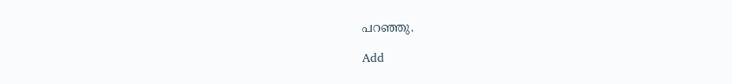പറഞ്ഞു.

Add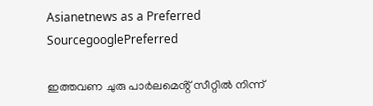Asianetnews as a Preferred SourcegooglePreferred

ഇത്തവണ ചുരു പാർലമെൻ്റ് സീറ്റിൽ നിന്ന്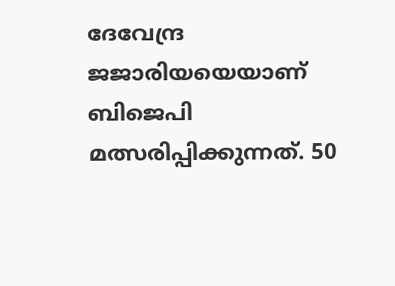ദേവേന്ദ്ര ജജാരിയയെയാണ് ബിജെപി മത്സരിപ്പിക്കുന്നത്. 50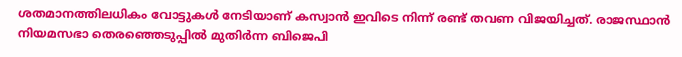ശതമാനത്തിലധികം വോട്ടുകൾ നേടിയാണ് കസ്വാൻ ഇവിടെ നിന്ന് രണ്ട് തവണ വിജയിച്ചത്. രാജസ്ഥാൻ നിയമസഭാ തെരഞ്ഞെടുപ്പിൽ മുതിർന്ന ബിജെപി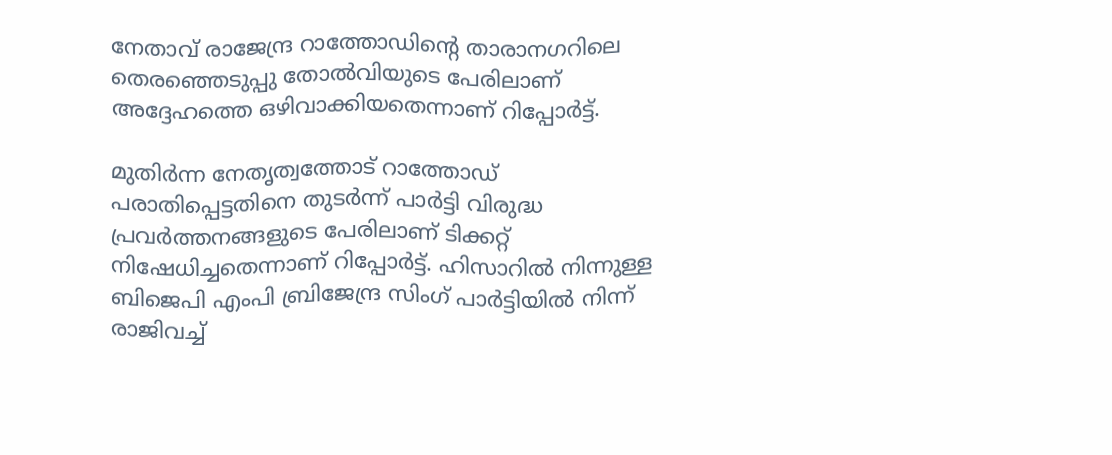നേതാവ് രാജേന്ദ്ര റാത്തോഡിൻ്റെ താരാനഗറിലെ തെരഞ്ഞെടുപ്പു തോൽവിയുടെ പേരിലാണ് അദ്ദേഹത്തെ ഒഴിവാക്കിയതെന്നാണ് റിപ്പോർട്ട്.

മുതിർന്ന നേതൃത്വത്തോട് റാത്തോഡ് പരാതിപ്പെട്ടതിനെ തുടർന്ന് പാർട്ടി വിരുദ്ധ പ്രവർത്തനങ്ങളുടെ പേരിലാണ് ടിക്കറ്റ് നിഷേധിച്ചതെന്നാണ് റിപ്പോർട്ട്. ഹിസാറിൽ നിന്നുള്ള ബിജെപി എംപി ബ്രിജേന്ദ്ര സിംഗ് പാർട്ടിയിൽ നിന്ന് രാജിവച്ച്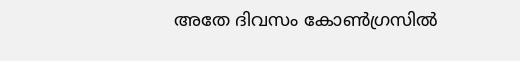അതേ ദിവസം കോൺഗ്രസിൽ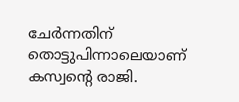ചേർന്നതിന് തൊട്ടുപിന്നാലെയാണ് കസ്വൻ്റെ രാജി.